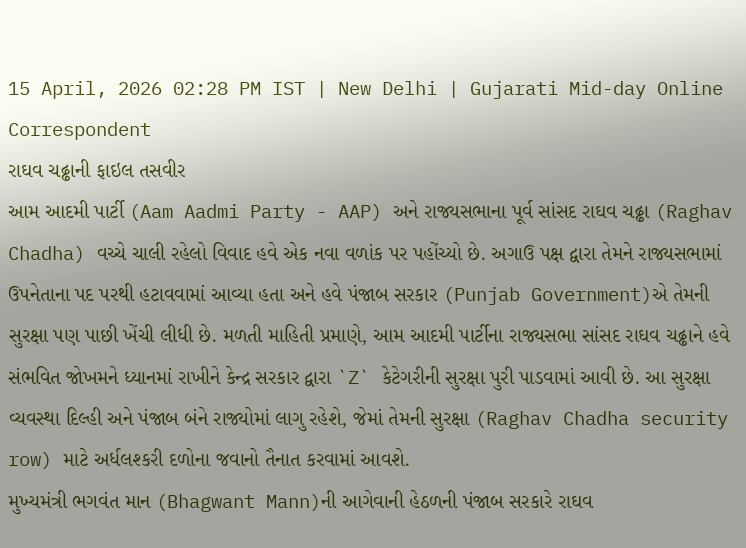15 April, 2026 02:28 PM IST | New Delhi | Gujarati Mid-day Online Correspondent
રાઘવ ચઢ્ઢાની ફાઇલ તસવીર
આમ આદમી પાર્ટી (Aam Aadmi Party - AAP) અને રાજ્યસભાના પૂર્વ સાંસદ રાઘવ ચઢ્ઢા (Raghav Chadha) વચ્ચે ચાલી રહેલો વિવાદ હવે એક નવા વળાંક પર પહોંચ્યો છે. અગાઉ પક્ષ દ્વારા તેમને રાજ્યસભામાં ઉપનેતાના પદ પરથી હટાવવામાં આવ્યા હતા અને હવે પંજાબ સરકાર (Punjab Government)એ તેમની સુરક્ષા પણ પાછી ખેંચી લીધી છે. મળતી માહિતી પ્રમાણે, આમ આદમી પાર્ટીના રાજ્યસભા સાંસદ રાઘવ ચઢ્ઢાને હવે સંભવિત જોખમને ધ્યાનમાં રાખીને કેન્દ્ર સરકાર દ્વારા `Z` કેટેગરીની સુરક્ષા પુરી પાડવામાં આવી છે. આ સુરક્ષા વ્યવસ્થા દિલ્હી અને પંજાબ બંને રાજ્યોમાં લાગુ રહેશે, જેમાં તેમની સુરક્ષા (Raghav Chadha security row) માટે અર્ધલશ્કરી દળોના જવાનો તૈનાત કરવામાં આવશે.
મુખ્યમંત્રી ભગવંત માન (Bhagwant Mann)ની આગેવાની હેઠળની પંજાબ સરકારે રાઘવ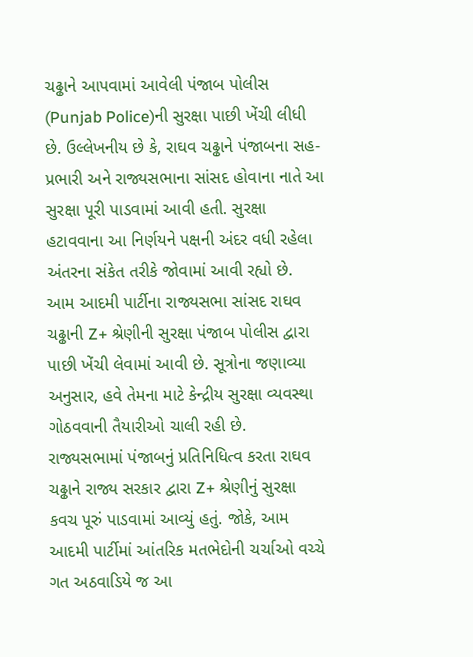ચઢ્ઢાને આપવામાં આવેલી પંજાબ પોલીસ (Punjab Police)ની સુરક્ષા પાછી ખેંચી લીધી છે. ઉલ્લેખનીય છે કે, રાઘવ ચઢ્ઢાને પંજાબના સહ-પ્રભારી અને રાજ્યસભાના સાંસદ હોવાના નાતે આ સુરક્ષા પૂરી પાડવામાં આવી હતી. સુરક્ષા હટાવવાના આ નિર્ણયને પક્ષની અંદર વધી રહેલા અંતરના સંકેત તરીકે જોવામાં આવી રહ્યો છે.
આમ આદમી પાર્ટીના રાજ્યસભા સાંસદ રાઘવ ચઢ્ઢાની Z+ શ્રેણીની સુરક્ષા પંજાબ પોલીસ દ્વારા પાછી ખેંચી લેવામાં આવી છે. સૂત્રોના જણાવ્યા અનુસાર, હવે તેમના માટે કેન્દ્રીય સુરક્ષા વ્યવસ્થા ગોઠવવાની તૈયારીઓ ચાલી રહી છે.
રાજ્યસભામાં પંજાબનું પ્રતિનિધિત્વ કરતા રાઘવ ચઢ્ઢાને રાજ્ય સરકાર દ્વારા Z+ શ્રેણીનું સુરક્ષા કવચ પૂરું પાડવામાં આવ્યું હતું. જોકે, આમ આદમી પાર્ટીમાં આંતરિક મતભેદોની ચર્ચાઓ વચ્ચે ગત અઠવાડિયે જ આ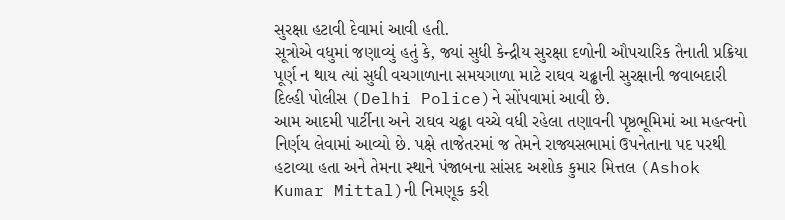સુરક્ષા હટાવી દેવામાં આવી હતી.
સૂત્રોએ વધુમાં જણાવ્યું હતું કે, જ્યાં સુધી કેન્દ્રીય સુરક્ષા દળોની ઔપચારિક તૈનાતી પ્રક્રિયા પૂર્ણ ન થાય ત્યાં સુધી વચગાળાના સમયગાળા માટે રાઘવ ચઢ્ઢાની સુરક્ષાની જવાબદારી દિલ્હી પોલીસ (Delhi Police)ને સોંપવામાં આવી છે.
આમ આદમી પાર્ટીના અને રાઘવ ચઢ્ઢા વચ્ચે વધી રહેલા તણાવની પૃષ્ઠભૂમિમાં આ મહત્વનો નિર્ણય લેવામાં આવ્યો છે. પક્ષે તાજેતરમાં જ તેમને રાજ્યસભામાં ઉપનેતાના પદ પરથી હટાવ્યા હતા અને તેમના સ્થાને પંજાબના સાંસદ અશોક કુમાર મિત્તલ (Ashok Kumar Mittal)ની નિમણૂક કરી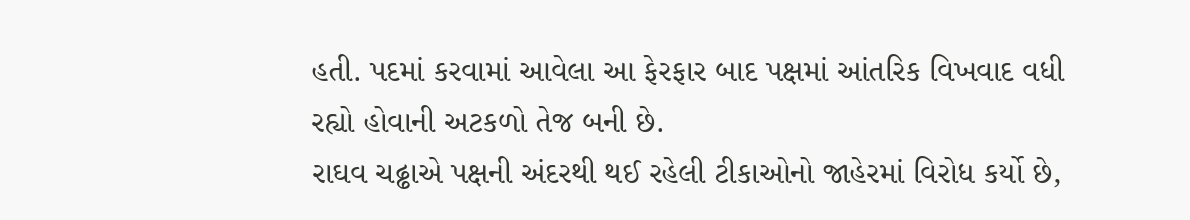હતી. પદમાં કરવામાં આવેલા આ ફેરફાર બાદ પક્ષમાં આંતરિક વિખવાદ વધી રહ્યો હોવાની અટકળો તેજ બની છે.
રાઘવ ચઢ્ઢાએ પક્ષની અંદરથી થઈ રહેલી ટીકાઓનો જાહેરમાં વિરોધ કર્યો છે,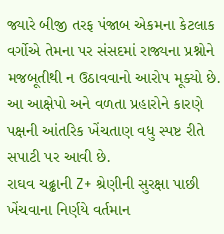જ્યારે બીજી તરફ પંજાબ એકમના કેટલાક વર્ગોએ તેમના પર સંસદમાં રાજ્યના પ્રશ્નોને મજબૂતીથી ન ઉઠાવવાનો આરોપ મૂક્યો છે. આ આક્ષેપો અને વળતા પ્રહારોને કારણે પક્ષની આંતરિક ખેંચતાણ વધુ સ્પષ્ટ રીતે સપાટી પર આવી છે.
રાઘવ ચઢ્ઢાની Z+ શ્રેણીની સુરક્ષા પાછી ખેંચવાના નિર્ણયે વર્તમાન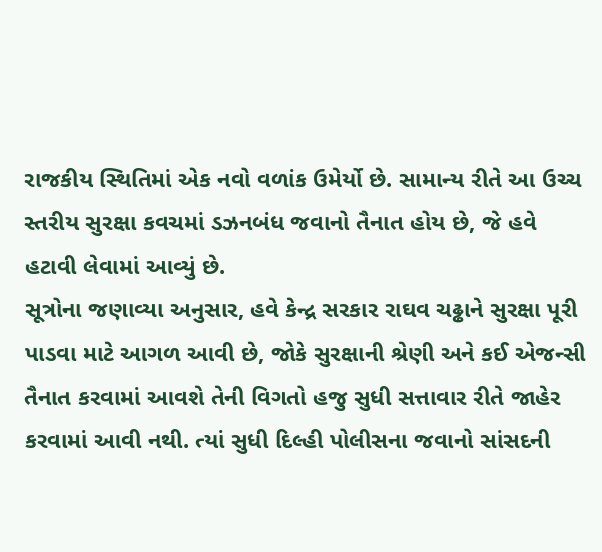રાજકીય સ્થિતિમાં એક નવો વળાંક ઉમેર્યો છે. સામાન્ય રીતે આ ઉચ્ચ સ્તરીય સુરક્ષા કવચમાં ડઝનબંધ જવાનો તૈનાત હોય છે, જે હવે હટાવી લેવામાં આવ્યું છે.
સૂત્રોના જણાવ્યા અનુસાર, હવે કેન્દ્ર સરકાર રાઘવ ચઢ્ઢાને સુરક્ષા પૂરી પાડવા માટે આગળ આવી છે, જોકે સુરક્ષાની શ્રેણી અને કઈ એજન્સી તૈનાત કરવામાં આવશે તેની વિગતો હજુ સુધી સત્તાવાર રીતે જાહેર કરવામાં આવી નથી. ત્યાં સુધી દિલ્હી પોલીસના જવાનો સાંસદની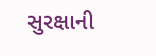સુરક્ષાની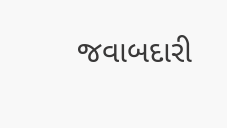જવાબદારી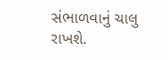સંભાળવાનું ચાલુ રાખશે.